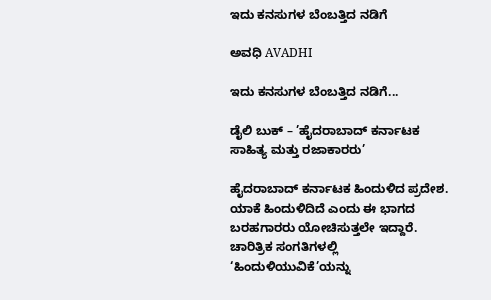ಇದು ಕನಸುಗಳ ಬೆಂಬತ್ತಿದ ನಡಿಗೆ‍

ಅವಧಿ AVADHI

ಇದು ಕನಸುಗಳ ಬೆಂಬತ್ತಿದ ನಡಿಗೆ...

ಡೈಲಿ ಬುಕ್ – ’ಹೈದರಾಬಾದ್ ಕರ್ನಾಟಕ ಸಾಹಿತ್ಯ ಮತ್ತು ರಜಾಕಾರರು’

ಹೈದರಾಬಾದ್ ಕರ್ನಾಟಕ ಹಿಂದುಳಿದ ಪ್ರದೇಶ. ಯಾಕೆ ಹಿಂದುಳಿದಿದೆ ಎಂದು ಈ ಭಾಗದ ಬರಹಗಾರರು ಯೋಚಿಸುತ್ತಲೇ ಇದ್ದಾರೆ. ಚಾರಿತ್ರಿಕ ಸಂಗತಿಗಳಲ್ಲಿ ‘ಹಿಂದುಳಿಯುವಿಕೆ’ಯನ್ನು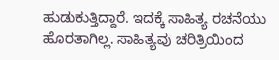ಹುಡುಕುತ್ತಿದ್ದಾರೆ. ಇದಕ್ಕೆ ಸಾಹಿತ್ಯ ರಚನೆಯು ಹೊರತಾಗಿಲ್ಲ. ಸಾಹಿತ್ಯವು ಚರಿತ್ರಿಯಿಂದ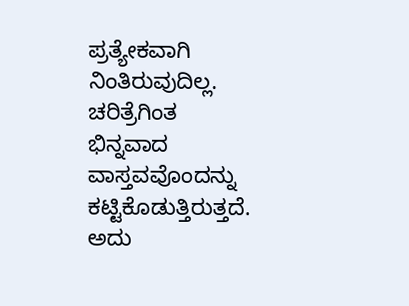ಪ್ರತ್ಯೇಕವಾಗಿ ನಿಂತಿರುವುದಿಲ್ಲ. ಚರಿತ್ರೆಗಿಂತ ಭಿನ್ನವಾದ ವಾಸ್ತವವೊಂದನ್ನು ಕಟ್ಟಿಕೊಡುತ್ತಿರುತ್ತದೆ. ಅದು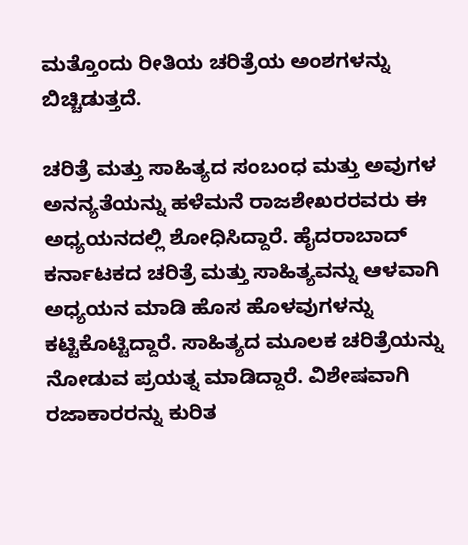ಮತ್ತೊಂದು ರೀತಿಯ ಚರಿತ್ರೆಯ ಅಂಶಗಳನ್ನು ಬಿಚ್ಚಿಡುತ್ತದೆ.

ಚರಿತ್ರೆ ಮತ್ತು ಸಾಹಿತ್ಯದ ಸಂಬಂಧ ಮತ್ತು ಅವುಗಳ ಅನನ್ಯತೆಯನ್ನು ಹಳೆಮನೆ ರಾಜಶೇಖರರವರು ಈ ಅಧ್ಯಯನದಲ್ಲಿ ಶೋಧಿಸಿದ್ದಾರೆ. ಹೈದರಾಬಾದ್ ಕರ್ನಾಟಕದ ಚರಿತ್ರೆ ಮತ್ತು ಸಾಹಿತ್ಯವನ್ನು ಆಳವಾಗಿ ಅಧ್ಯಯನ ಮಾಡಿ ಹೊಸ ಹೊಳವುಗಳನ್ನು ಕಟ್ಟಿಕೊಟ್ಟಿದ್ದಾರೆ. ಸಾಹಿತ್ಯದ ಮೂಲಕ ಚರಿತ್ರೆಯನ್ನು ನೋಡುವ ಪ್ರಯತ್ನ ಮಾಡಿದ್ದಾರೆ. ವಿಶೇಷವಾಗಿ ರಜಾಕಾರರನ್ನು ಕುರಿತ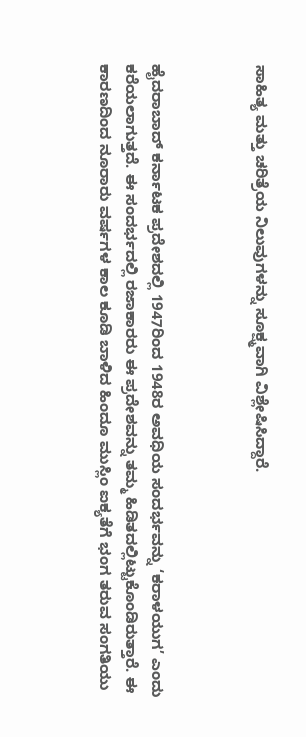ಸಾಹಿತ್ಯ ಮತ್ತು ಚರಿತ್ರೆಯ ನಿಲುವುಗಳನ್ನು ಸೂಕ್ಷ್ಮವಾಗಿ ವಿಶ್ಲೇಷಿಸಿದ್ದಾರೆ.



ಹೈದರಾಬಾದ್ ಕರ್ನಾಟಕ ಪ್ರದೇಶದಲ್ಲಿ 1947ರಿಂದ 1948ರ ಅವಧಿಯ ಸಂದರ್ಭವನ್ನು ‘ಕರಾಳಯುಗ’ ಎಂದು ಕರೆಯಲಾಗುತ್ತದೆ. ಈ ಸಂದರ್ಭದಲ್ಲಿ ರಜಾಕಾರರು ಈ ಪ್ರದೇಶವನ್ನು ತಮ್ಮ ಹಿಡಿತದಲ್ಲಿಟ್ಟುಕೊಂಡಿರುತ್ತಾರೆ. ಈ ಕಾರಣದಿಂದ ನೂರಾರು ವರ್ಷಗಳ ಕಾಲ ಕೂಡಿ ಬಾಳಿದ ಹಿಂದೂ ಮುಸ್ಲಿಂ ಐಕ್ಯತೆಗೆ ಭಂಗ ತರುವ ಸಂಗತಿಯು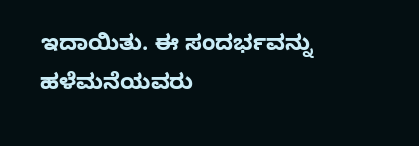ಇದಾಯಿತು. ಈ ಸಂದರ್ಭವನ್ನು ಹಳೆಮನೆಯವರು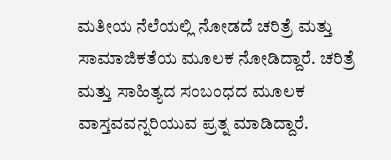ಮತೀಯ ನೆಲೆಯಲ್ಲಿ ನೋಡದೆ ಚರಿತ್ರೆ ಮತ್ತು ಸಾಮಾಜಿಕತೆಯ ಮೂಲಕ ನೋಡಿದ್ದಾರೆ. ಚರಿತ್ರೆ ಮತ್ತು ಸಾಹಿತ್ಯದ ಸಂಬಂಧದ ಮೂಲಕ ವಾಸ್ತವವನ್ನರಿಯುವ ಪ್ರತ್ನ ಮಾಡಿದ್ದಾರೆ.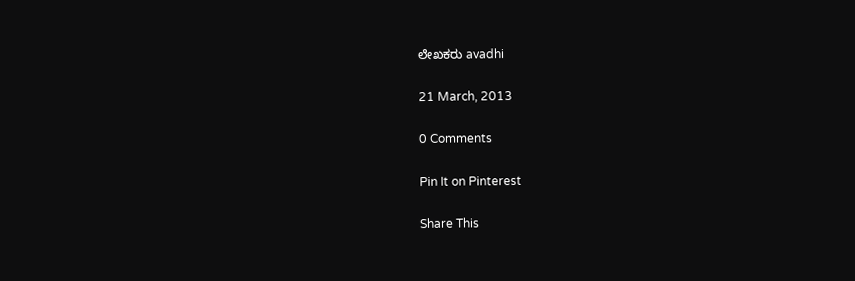ಲೇಖಕರು avadhi

21 March, 2013

0 Comments

Pin It on Pinterest

Share This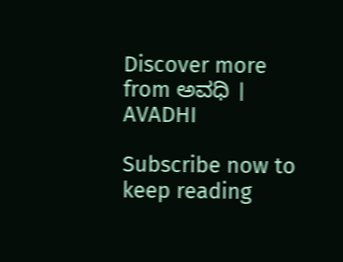Discover more from ಅವಧಿ । AVADHI

Subscribe now to keep reading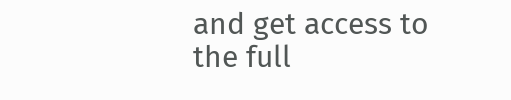and get access to the full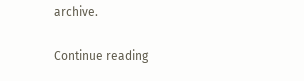archive.

Continue reading